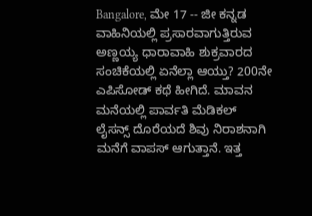Bangalore, ಮೇ 17 -- ಜೀ ಕನ್ನಡ ವಾಹಿನಿಯಲ್ಲಿ ಪ್ರಸಾರವಾಗುತ್ತಿರುವ ಅಣ್ಣಯ್ಯ ಧಾರಾವಾಹಿ ಶುಕ್ರವಾರದ ಸಂಚಿಕೆಯಲ್ಲಿ ಏನೆಲ್ಲಾ ಆಯ್ತು? 200ನೇ ಎಪಿಸೋಡ್ ಕಥೆ ಹೀಗಿದೆ. ಮಾವನ ಮನೆಯಲ್ಲಿ ಪಾರ್ವತಿ ಮೆಡಿಕಲ್ ಲೈಸನ್ಸ್ ದೊರೆಯದೆ ಶಿವು ನಿರಾಶನಾಗಿ ಮನೆಗೆ ವಾಪಸ್ ಆಗುತ್ತಾನೆ. ಇತ್ತ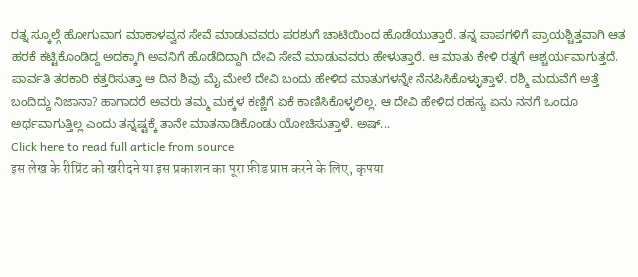ರತ್ನ ಸ್ಕೂಲ್ಗೆ ಹೋಗುವಾಗ ಮಾಕಾಳವ್ವನ ಸೇವೆ ಮಾಡುವವರು ಪರಶುಗೆ ಚಾಟಿಯಿಂದ ಹೊಡೆಯುತ್ತಾರೆ. ತನ್ನ ಪಾಪಗಳಿಗೆ ಪ್ರಾಯಶ್ಚಿತ್ತವಾಗಿ ಆತ ಹರಕೆ ಕಟ್ಟಿಕೊಂಡಿದ್ದ ಅದಕ್ಕಾಗಿ ಅವನಿಗೆ ಹೊಡೆದಿದ್ದಾಗಿ ದೇವಿ ಸೇವೆ ಮಾಡುವವರು ಹೇಳುತ್ತಾರೆ. ಆ ಮಾತು ಕೇಳಿ ರತ್ನಗೆ ಆಶ್ಚರ್ಯವಾಗುತ್ತದೆ.
ಪಾರ್ವತಿ ತರಕಾರಿ ಕತ್ತರಿಸುತ್ತಾ ಆ ದಿನ ಶಿವು ಮೈ ಮೇಲೆ ದೇವಿ ಬಂದು ಹೇಳಿದ ಮಾತುಗಳನ್ನೇ ನೆನಪಿಸಿಕೊಳ್ಳುತ್ತಾಳೆ. ರಶ್ಮಿ ಮದುವೆಗೆ ಅತ್ತೆ ಬಂದಿದ್ದು ನಿಜಾನಾ? ಹಾಗಾದರೆ ಅವರು ತಮ್ಮ ಮಕ್ಕಳ ಕಣ್ಣಿಗೆ ಏಕೆ ಕಾಣಿಸಿಕೊಳ್ಳಲಿಲ್ಲ. ಆ ದೇವಿ ಹೇಳಿದ ರಹಸ್ಯ ಏನು ನನಗೆ ಒಂದೂ ಅರ್ಥವಾಗುತ್ತಿಲ್ಲ ಎಂದು ತನ್ನಷ್ಟಕ್ಕೆ ತಾನೇ ಮಾತನಾಡಿಕೊಂಡು ಯೋಚಿಸುತ್ತಾಳೆ. ಅಷ್...
Click here to read full article from source
इस लेख के रीप्रिंट को खरीदने या इस प्रकाशन का पूरा फ़ीड प्राप्त करने के लिए, कृपया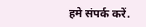हमे संपर्क करें.